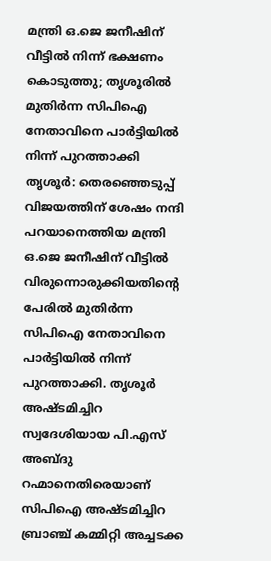മന്ത്രി ഒ.ജെ ജനീഷിന് വീട്ടിൽ നിന്ന് ഭക്ഷണം കൊടുത്തു; തൃശൂരിൽ മുതിർന്ന സിപിഐ നേതാവിനെ പാർട്ടിയിൽ നിന്ന് പുറത്താക്കി
തൃശൂർ: തെരഞ്ഞെടുപ്പ് വിജയത്തിന് ശേഷം നന്ദി പറയാനെത്തിയ മന്ത്രി ഒ.ജെ ജനീഷിന് വീട്ടിൽ വിരുന്നൊരുക്കിയതിൻ്റെ പേരിൽ മുതിർന്ന സിപിഐ നേതാവിനെ പാർട്ടിയിൽ നിന്ന് പുറത്താക്കി. തൃശൂർ അഷ്ടമിച്ചിറ സ്വദേശിയായ പി.എസ് അബ്ദു റഹ്മാനെതിരെയാണ് സിപിഐ അഷ്ടമിച്ചിറ ബ്രാഞ്ച് കമ്മിറ്റി അച്ചടക്ക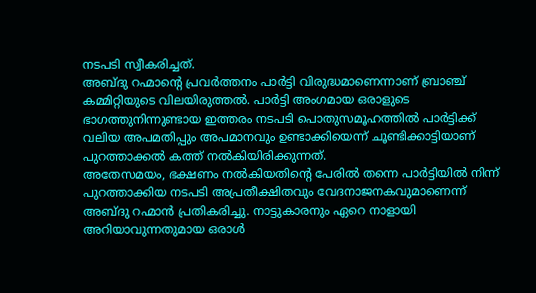നടപടി സ്വീകരിച്ചത്.
അബ്ദു റഹ്മാന്റെ പ്രവർത്തനം പാർട്ടി വിരുദ്ധമാണെന്നാണ് ബ്രാഞ്ച് കമ്മിറ്റിയുടെ വിലയിരുത്തൽ. പാർട്ടി അംഗമായ ഒരാളുടെ ഭാഗത്തുനിന്നുണ്ടായ ഇത്തരം നടപടി പൊതുസമൂഹത്തിൽ പാർട്ടിക്ക് വലിയ അപമതിപ്പും അപമാനവും ഉണ്ടാക്കിയെന്ന് ചൂണ്ടിക്കാട്ടിയാണ് പുറത്താക്കൽ കത്ത് നൽകിയിരിക്കുന്നത്.
അതേസമയം, ഭക്ഷണം നൽകിയതിൻ്റെ പേരിൽ തന്നെ പാർട്ടിയിൽ നിന്ന് പുറത്താക്കിയ നടപടി അപ്രതീക്ഷിതവും വേദനാജനകവുമാണെന്ന് അബ്ദു റഹ്മാൻ പ്രതികരിച്ചു. നാട്ടുകാരനും ഏറെ നാളായി അറിയാവുന്നതുമായ ഒരാൾ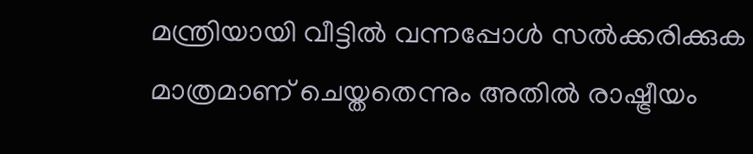മന്ത്രിയായി വീട്ടിൽ വന്നപ്പോൾ സൽക്കരിക്കുക മാത്രമാണ് ചെയ്തതെന്നും അതിൽ രാഷ്ട്രീയം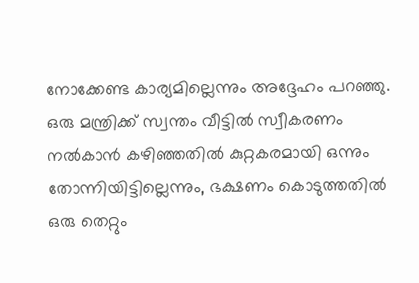നോക്കേണ്ട കാര്യമില്ലെന്നും അദ്ദേഹം പറഞ്ഞു. ഒരു മന്ത്രിക്ക് സ്വന്തം വീട്ടിൽ സ്വീകരണം നൽകാൻ കഴിഞ്ഞതിൽ കുറ്റകരമായി ഒന്നും തോന്നിയിട്ടില്ലെന്നും, ഭക്ഷണം കൊടുത്തതിൽ ഒരു തെറ്റും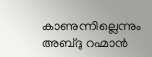കാണുന്നില്ലെന്നും അബ്ദു റഹ്മാൻ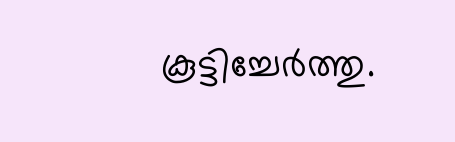കൂട്ടിച്ചേർത്തു.